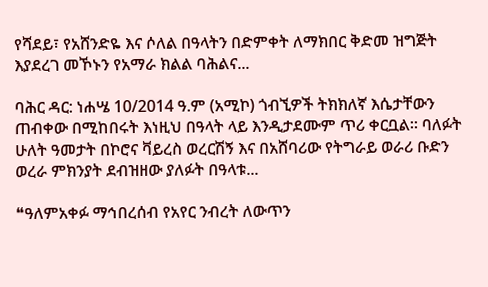የሻደይ፣ የአሸንድዬ እና ሶለል በዓላትን በድምቀት ለማክበር ቅድመ ዝግጅት እያደረገ መኾኑን የአማራ ክልል ባሕልና...

ባሕር ዳር: ነሐሤ 10/2014 ዓ.ም (አሚኮ) ጎብኚዎች ትክክለኛ እሴታቸውን ጠብቀው በሚከበሩት እነዚህ በዓላት ላይ እንዲታደሙም ጥሪ ቀርቧል። ባለፉት ሁለት ዓመታት በኮሮና ቫይረስ ወረርሽኝ እና በአሸባሪው የትግራይ ወራሪ ቡድን ወረራ ምክንያት ደብዝዘው ያለፉት በዓላቱ...

❝ዓለምአቀፉ ማኅበረሰብ የአየር ንብረት ለውጥን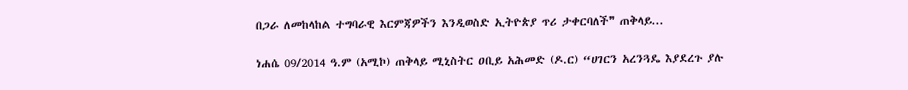በጋራ ለመከላከል ተግባራዊ እርምጃዎችን እንዲወስድ ኢትዮጵያ ጥሪ ታቀርባለች❞ ጠቅላይ...

ነሐሴ 09/2014 ዓ.ም (አሚኮ) ጠቅላይ ሚኒስትር ዐቢይ አሕመድ (ዶ.ር) “ሀገርን አረንጓዴ እያደረጉ ያሉ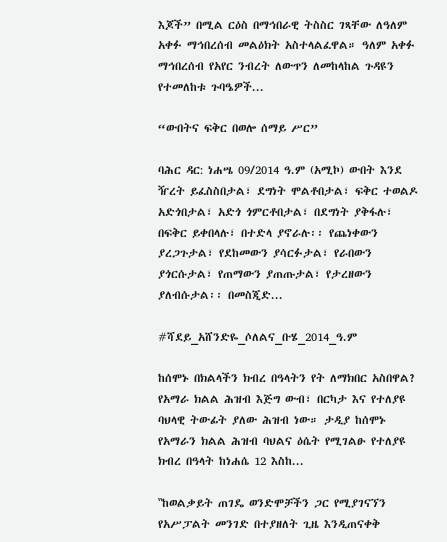እጆች” በሚል ርዕስ በማኅበራዊ ትስስር ገጻቸው ለዓለም አቀፉ ማኅበረሰብ መልዕክት አስተላልፈዋል። ዓለም አቀፉ ማኅበረሰብ የአየር ንብረት ለውጥን ለመከላከል ጉዳዩን የተመለከቱ ጉባዔዎች...

“ውበትና ፍቅር በወሎ ሰማይ ሥር”

ባሕር ዳር: ነሐሤ 09/2014 ዓ.ም (አሚኮ) ውበት እንደ ዥረት ይፈስስበታል፣ ደግነት ሞልቶበታል፣ ፍቅር ተወልዶ አድጎበታል፣ አድጎ ጎምርቶበታል፣ በደግነት ያቅፋሉ፣ በፍቅር ይቀበላሉ፣ በተድላ ያኖራሉ፡፡ የጨነቀውን ያረጋጉታል፣ የደከመውን ያሳርፉታል፣ የራበውን ያጎርሱታል፣ የጠማውን ያጠጡታል፣ የታረዘውን ያለብሱታል፡፡ በመስጂድ...

#ሻደይ_አሸንድዬ_ሶለልና_ቡሄ_2014_ዓ.ም

ከሰሞኑ በክልላችን ክብረ በዓላትን የት ለማክበር አስበዋል? የአማራ ክልል ሕዝብ እጅግ ውብ፣ በርካታ እና የተለያዩ ባህላዊ ትውፊት ያለው ሕዝብ ነው። ታዲያ ከሰሞኑ የአማራን ክልል ሕዝብ ባህልና ዕሴት የሚገልፁ የተለያዩ ክብረ በዓላት ከነሐሴ 12 እስከ...

‟ከወልቃይት ጠገዴ ወንድሞቻችን ጋር የሚያገናኘን የአሥፓልት መንገድ በተያዘለት ጊዜ እንዲጠናቀቅ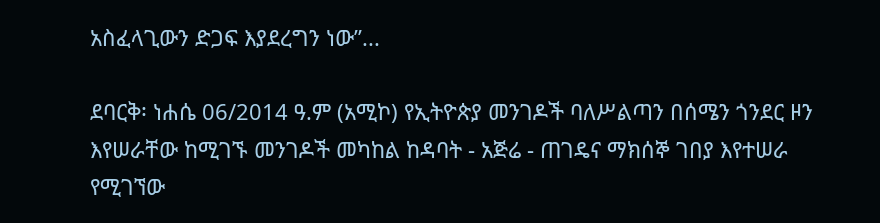አስፈላጊውን ድጋፍ እያደረግን ነው”...

ደባርቅ፡ ነሐሴ 06/2014 ዓ.ም (አሚኮ) የኢትዮጵያ መንገዶች ባለሥልጣን በሰሜን ጎንደር ዞን እየሠራቸው ከሚገኙ መንገዶች መካከል ከዳባት - አጅሬ - ጠገዴና ማክሰኞ ገበያ እየተሠራ የሚገኘው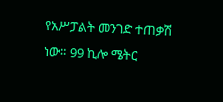የአሥፓልት መንገድ ተጠቃሽ ነው። 99 ኪሎ ሜትር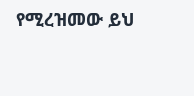የሚረዝመው ይህ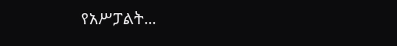የአሥፓልት...